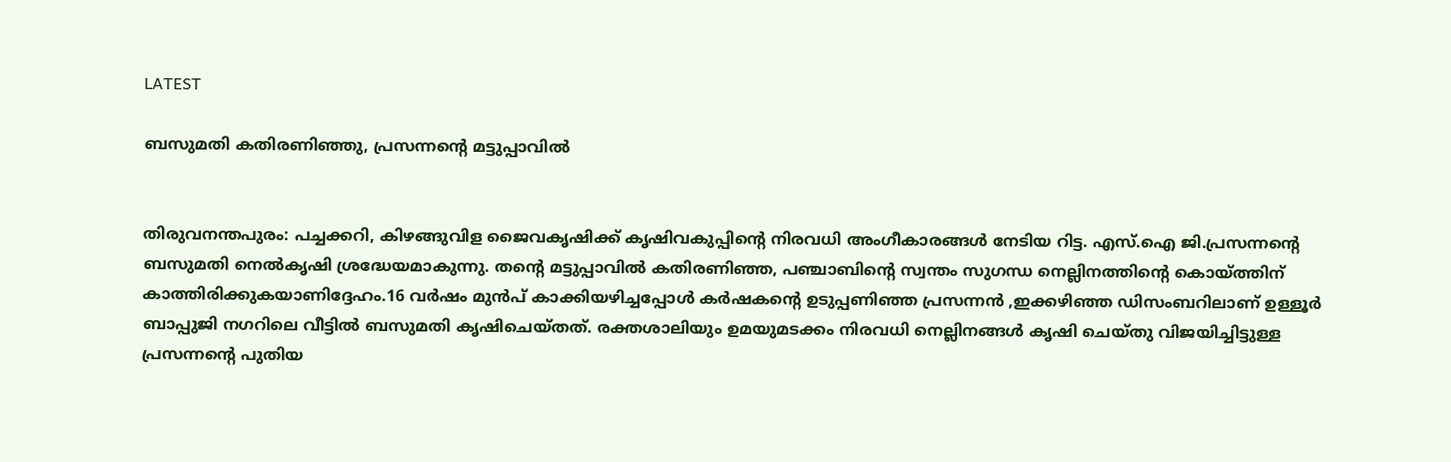LATEST

ബസുമതി കതിരണിഞ്ഞു, പ്രസന്നന്റെ മട്ടുപ്പാവിൽ


തിരുവനന്തപുരം: പച്ചക്കറി, കിഴങ്ങുവിള ജൈവകൃഷിക്ക് കൃഷിവകുപ്പിന്റെ നിരവധി അംഗീകാരങ്ങൾ നേടിയ റിട്ട. എസ്.ഐ ജി.പ്രസന്നന്റെ ബസുമതി നെൽകൃഷി ശ്രദ്ധേയമാകുന്നു. തന്റെ മട്ടുപ്പാവിൽ കതിരണിഞ്ഞ, പഞ്ചാബിന്റെ സ്വന്തം സുഗന്ധ നെല്ലിനത്തിന്റെ കൊയ്ത്തിന് കാത്തിരിക്കുകയാണിദ്ദേഹം.16 വർഷം മുൻപ് കാക്കിയഴിച്ചപ്പോൾ കർഷകന്റെ ഉടുപ്പണിഞ്ഞ പ്രസന്നൻ ,ഇക്കഴിഞ്ഞ ഡിസംബറിലാണ് ഉള്ളൂർ ബാപ്പുജി നഗറിലെ വീട്ടിൽ ബസുമതി കൃഷിചെയ്തത്. രക്തശാലിയും ഉമയുമടക്കം നിരവധി നെല്ലിനങ്ങൾ കൃഷി ചെയ്തു വിജയിച്ചിട്ടുള്ള പ്രസന്നന്റെ പുതിയ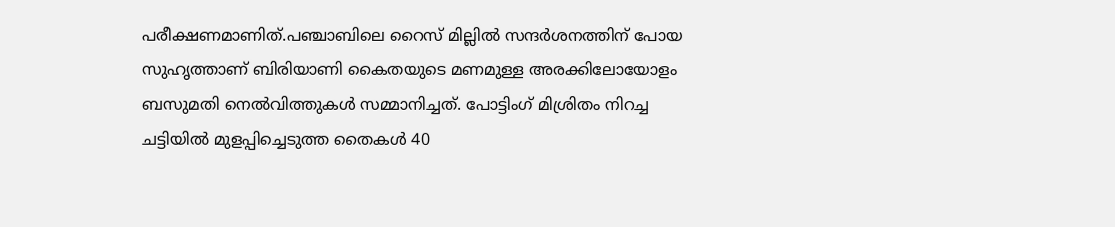പരീക്ഷണമാണിത്.പഞ്ചാബിലെ റൈസ് മില്ലിൽ സന്ദർശനത്തിന് പോയ സുഹൃത്താണ് ബിരിയാണി കൈതയുടെ മണമുള്ള അരക്കിലോയോളം ബസുമതി നെൽവിത്തുകൾ സമ്മാനിച്ചത്. പോട്ടിംഗ് മിശ്രിതം നിറച്ച ചട്ടിയിൽ മുളപ്പിച്ചെടുത്ത തൈകൾ 40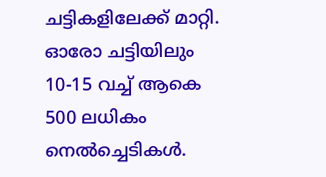ചട്ടികളിലേക്ക് മാറ്റി. ഓരോ ചട്ടിയിലും 10-15 വച്ച് ആകെ 500 ലധികം നെൽച്ചെടികൾ.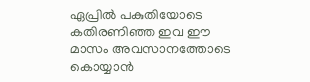ഏപ്രിൽ പകുതിയോടെ കതിരണിഞ്ഞ ഇവ ഈ മാസം അവസാനത്തോടെ കൊയ്യാൻ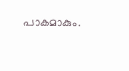പാകമാകും.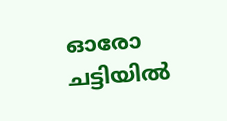ഓരോ ചട്ടിയിൽ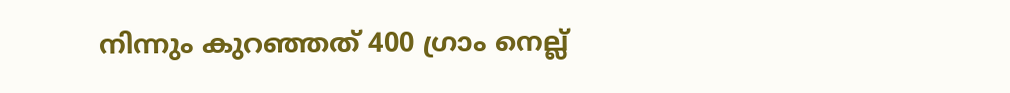നിന്നും കുറഞ്ഞത് 400 ഗ്രാം നെല്ല്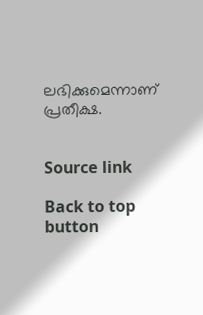ലഭിക്കുമെന്നാണ് പ്രതീക്ഷ.


Source link

Back to top button